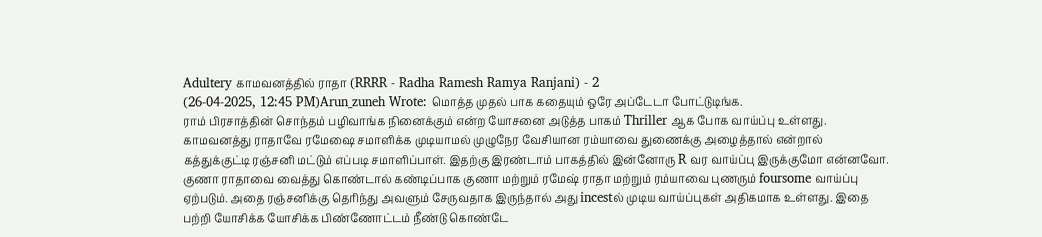Adultery காமவனத்தில் ராதா (RRRR - Radha Ramesh Ramya Ranjani) - 2
(26-04-2025, 12:45 PM)Arun_zuneh Wrote: மொத்த முதல் பாக கதையும் ஒரே அப்டேடா போட்டுடிங்க.
ராம் பிரசாத்தின் சொந்தம் பழிவாங்க நினைக்கும் என்ற யோசனை அடுத்த பாகம் Thriller ஆக போக வாய்ப்பு உள்ளது. காமவனத்து ராதாவே ரமேஷை சமாளிக்க முடியாமல் முழுநேர வேசியான ரம்யாவை துணைக்கு அழைத்தால் என்றால் கத்துக்குட்டி ரஞ்சனி மட்டும் எப்படி சமாளிப்பாள். இதற்கு இரண்டாம் பாகத்தில் இன்னோரு R வர வாய்ப்பு இருக்குமோ என்னவோ. குணா ராதாவை வைத்து கொண்டால் கண்டிப்பாக குணா மற்றும் ரமேஷ் ராதா மற்றும் ரம்யாவை புணரும் foursome வாய்ப்பு ஏற்படும். அதை ரஞ்சனிக்கு தெரிந்து அவளும் சேருவதாக இருந்தால் அது incestல் முடிய வாய்ப்புகள் அதிகமாக உள்ளது. இதை பற்றி யோசிக்க யோசிக்க பிண்ணோட்டம் நீண்டு கொண்டே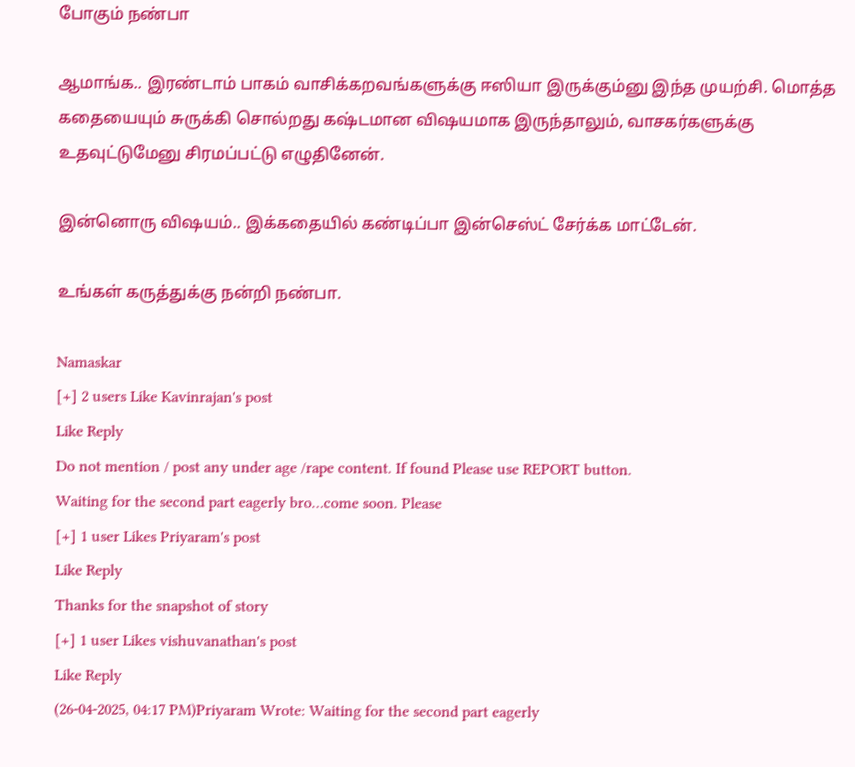போகும் நண்பா

ஆமாங்க.. இரண்டாம் பாகம் வாசிக்கறவங்களுக்கு ஈஸியா இருக்கும்னு இந்த முயற்சி. மொத்த கதையையும் சுருக்கி சொல்றது கஷ்டமான விஷயமாக இருந்தாலும், வாசகர்களுக்கு உதவுட்டுமேனு சிரமப்பட்டு எழுதினேன்.

இன்னொரு விஷயம்.. இக்கதையில் கண்டிப்பா இன்செஸ்ட் சேர்க்க மாட்டேன்.

உங்கள் கருத்துக்கு நன்றி நண்பா.

Namaskar
[+] 2 users Like Kavinrajan's post
Like Reply
Do not mention / post any under age /rape content. If found Please use REPORT button.
Waiting for the second part eagerly bro…come soon. Please
[+] 1 user Likes Priyaram's post
Like Reply
Thanks for the snapshot of story
[+] 1 user Likes vishuvanathan's post
Like Reply
(26-04-2025, 04:17 PM)Priyaram Wrote: Waiting for the second part eagerly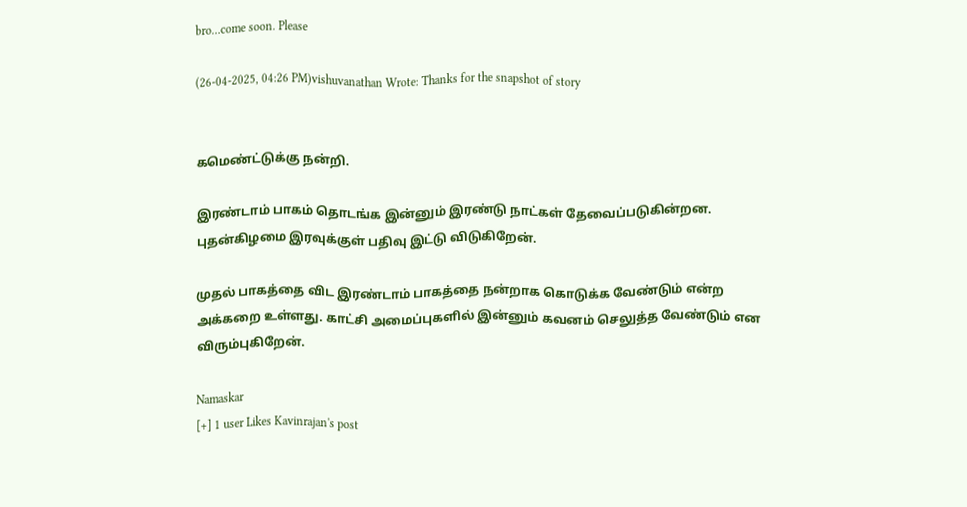bro…come soon. Please

(26-04-2025, 04:26 PM)vishuvanathan Wrote: Thanks for the snapshot of story


கமெண்ட்டுக்கு நன்றி.

இரண்டாம் பாகம் தொடங்க இன்னும் இரண்டு நாட்கள் தேவைப்படுகின்றன. புதன்கிழமை இரவுக்குள் பதிவு இட்டு விடுகிறேன்.

முதல் பாகத்தை விட இரண்டாம் பாகத்தை நன்றாக கொடுக்க வேண்டும் என்ற அக்கறை உள்ளது. காட்சி அமைப்புகளில் இன்னும் கவனம் செலுத்த வேண்டும் என விரும்புகிறேன்.

Namaskar
[+] 1 user Likes Kavinrajan's post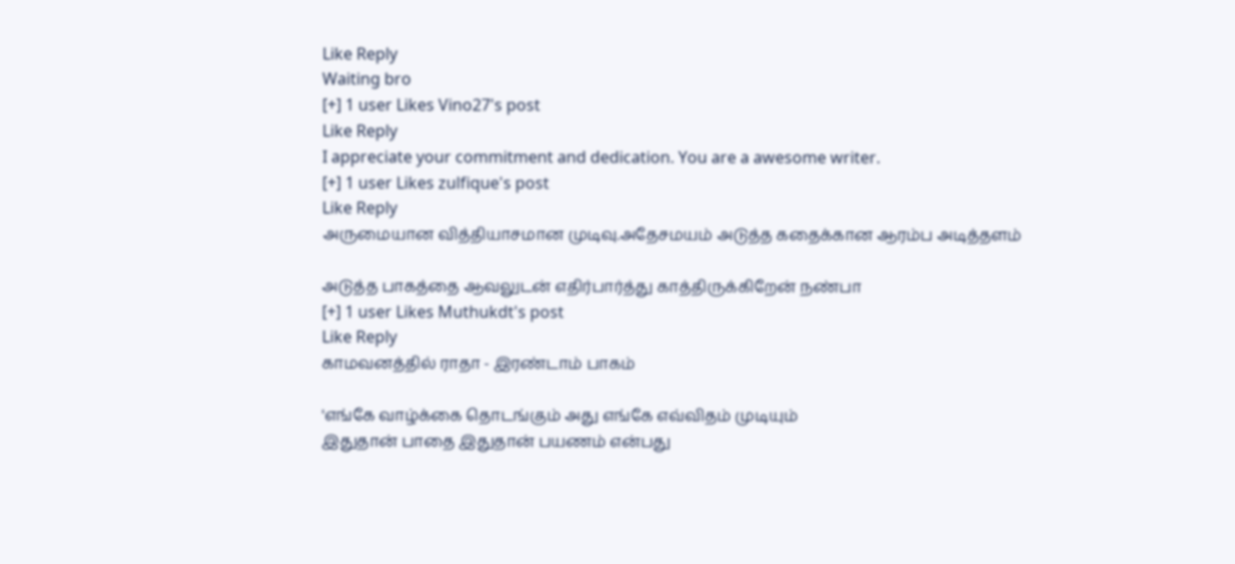Like Reply
Waiting bro
[+] 1 user Likes Vino27's post
Like Reply
I appreciate your commitment and dedication. You are a awesome writer.
[+] 1 user Likes zulfique's post
Like Reply
அருமையான வித்தியாசமான முடிவு.அதேசமயம் அடுத்த கதைக்கான ஆரம்ப அடித்தளம்

அடுத்த பாகத்தை ஆவலுடன் எதிர்பார்த்து காத்திருக்கிறேன் நண்பா
[+] 1 user Likes Muthukdt's post
Like Reply
காமவனத்தில் ராதா - இரண்டாம் பாகம்

'எங்கே வாழ்க்கை தொடங்கும் அது எங்கே எவ்விதம் முடியும்
இதுதான் பாதை இதுதான் பயணம் என்பது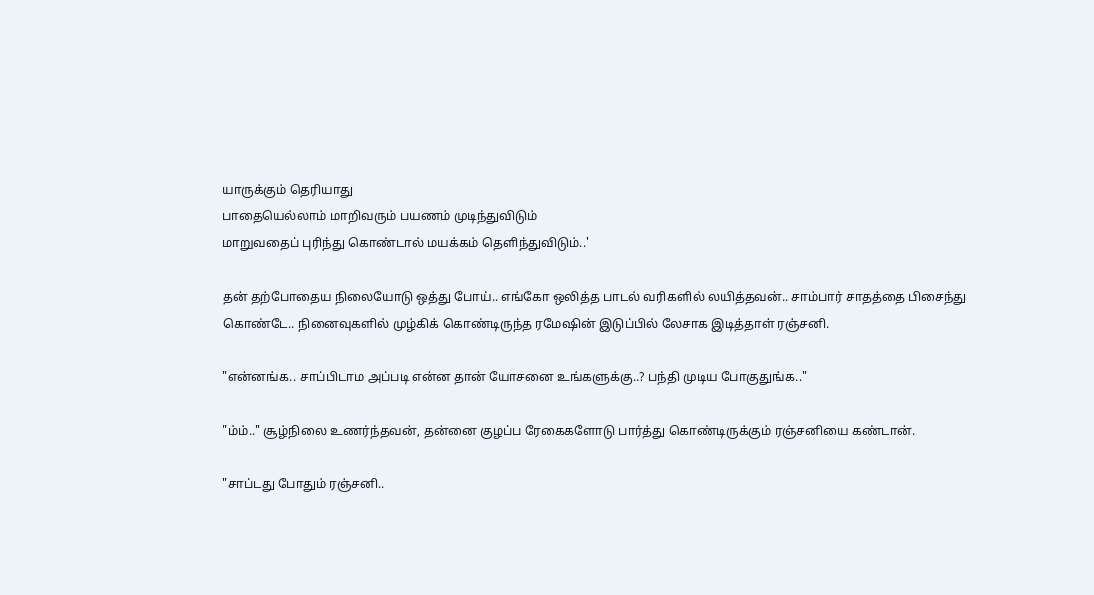யாருக்கும் தெரியாது
பாதையெல்லாம் மாறிவரும் பயணம் முடிந்துவிடும்
மாறுவதைப் புரிந்து கொண்டால் மயக்கம் தெளிந்துவிடும்..'

தன் தற்போதைய நிலையோடு ஒத்து போய்.. எங்கோ ஒலித்த பாடல் வரிகளில் லயித்தவன்.. சாம்பார் சாதத்தை பிசைந்து கொண்டே.. நினைவுகளில் முழ்கிக் கொண்டிருந்த ரமேஷின் இடுப்பில் லேசாக இடித்தாள் ரஞ்சனி.

"என்னங்க.. சாப்பிடாம அப்படி என்ன தான் யோசனை உங்களுக்கு..? பந்தி முடிய போகுதுங்க.."

"ம்ம்.." சூழ்நிலை உணர்ந்தவன், தன்னை குழப்ப ரேகைகளோடு பார்த்து கொண்டிருக்கும் ரஞ்சனியை கண்டான்.

"சாப்டது போதும் ரஞ்சனி..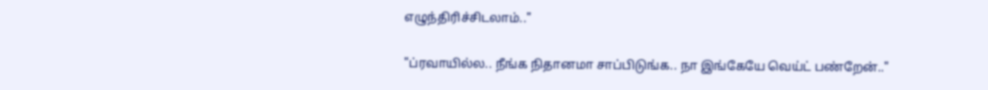எழுந்திரிச்சிடலாம்.."

"ப்ரவாயில்ல.. நீங்க நிதானமா சாப்பிடுங்க.. நா இங்கேயே வெய்ட் பண்றேன்.."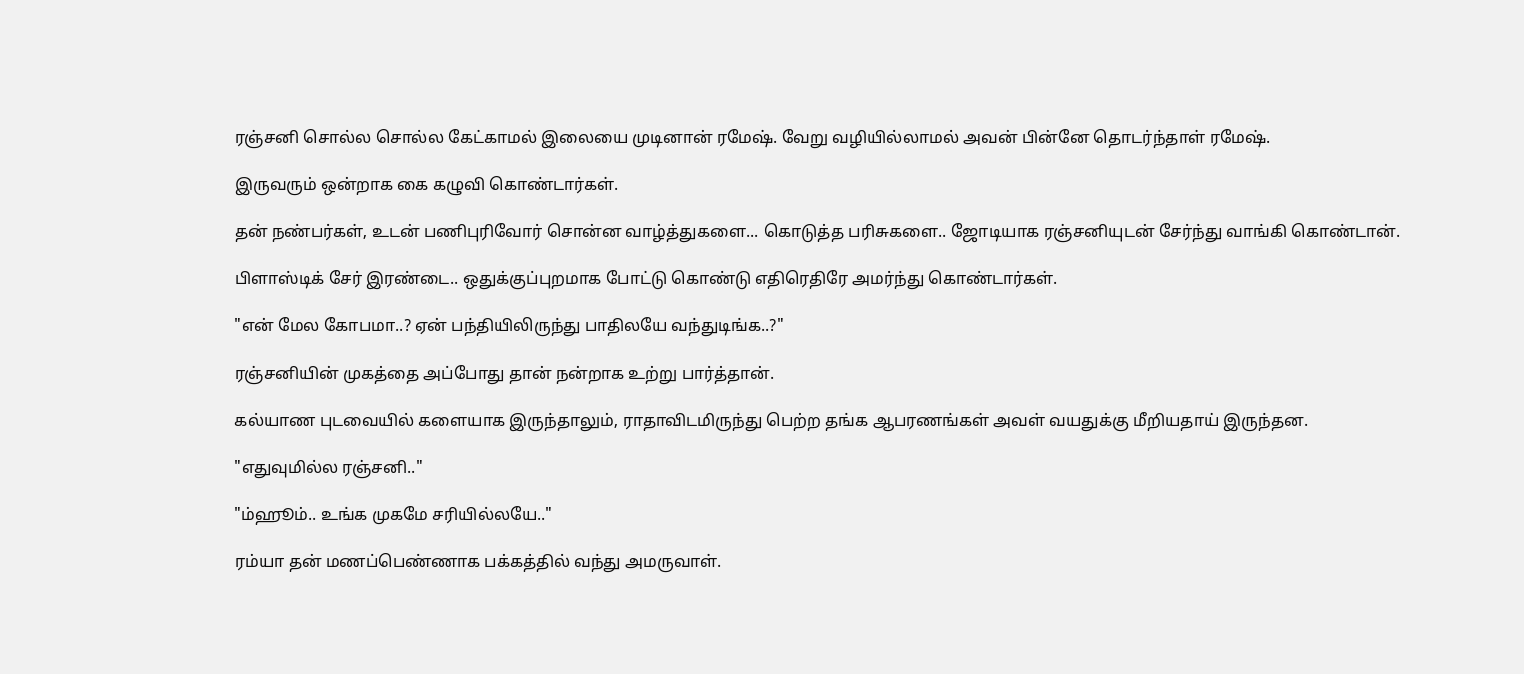ரஞ்சனி சொல்ல சொல்ல கேட்காமல் இலையை முடினான் ரமேஷ். வேறு வழியில்லாமல் அவன் பின்னே தொடர்ந்தாள் ரமேஷ்.

இருவரும் ஒன்றாக கை கழுவி கொண்டார்கள்.

தன் நண்பர்கள், உடன் பணிபுரிவோர் சொன்ன வாழ்த்துகளை... கொடுத்த பரிசுகளை.. ஜோடியாக ரஞ்சனியுடன் சேர்ந்து வாங்கி கொண்டான்.

பிளாஸ்டிக் சேர் இரண்டை.. ஒதுக்குப்புறமாக போட்டு கொண்டு எதிரெதிரே அமர்ந்து கொண்டார்கள்.

"என் மேல கோபமா..? ஏன் பந்தியிலிருந்து பாதிலயே வந்துடிங்க..?"

ரஞ்சனியின் முகத்தை அப்போது தான் நன்றாக உற்று பார்த்தான்.

கல்யாண புடவையில் களையாக இருந்தாலும், ராதாவிடமிருந்து பெற்ற தங்க ஆபரணங்கள் அவள் வயதுக்கு மீறியதாய் இருந்தன.

"எதுவுமில்ல ரஞ்சனி.."

"ம்ஹூம்.. உங்க முகமே சரியில்லயே.."

ரம்யா தன் மணப்பெண்ணாக பக்கத்தில் வந்து அமருவாள்.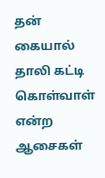தன் கையால் தாலி கட்டி கொள்வாள் என்ற ஆசைகள்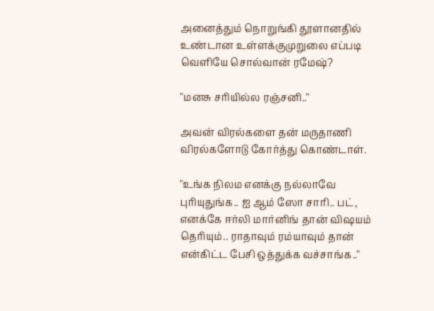அனைத்தும் நொறுங்கி தூளானதில் உண்டான உள்ளக்குமுறுலை எப்படி வெளியே சொல்வான் ரமேஷ்?

"மனசு சரியில்ல ரஞ்சனி.."

அவன் விரல்களை தன் மருதாணி விரல்களோடு கோர்த்து கொண்டாள்.

"உங்க நிலம எனக்கு நல்லாவே புரியுதுங்க.. ஐ ஆம் ஸோ சாரி.. பட், எனக்கே ஈர்லி மார்னிங் தான் விஷயம் தெரியும்.. ராதாவும் ரம்யாவும் தான் என்கிட்ட பேசி ஒத்துக்க வச்சாங்க.."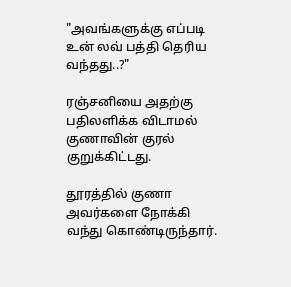"அவங்களுக்கு எப்படி உன் லவ் பத்தி தெரிய வந்தது..?"

ரஞ்சனியை அதற்கு பதிலளிக்க விடாமல் குணாவின் குரல் குறுக்கிட்டது.

தூரத்தில் குணா அவர்களை நோக்கி வந்து கொண்டிருந்தார்.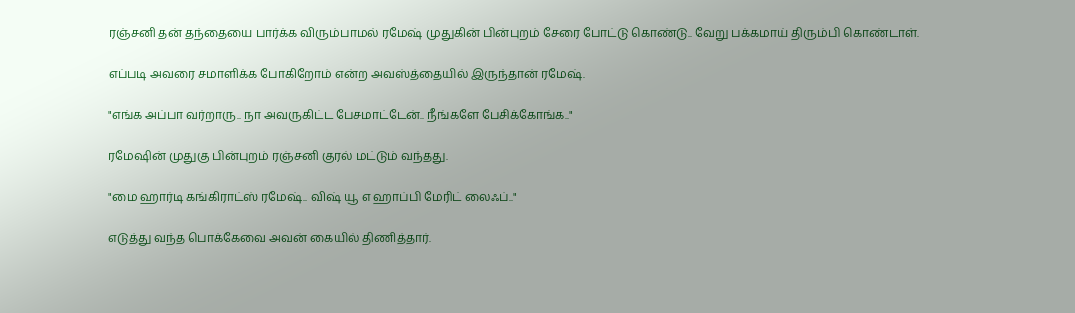ரஞ்சனி தன் தந்தையை பார்க்க விரும்பாமல் ரமேஷ் முதுகின் பின்புறம் சேரை போட்டு கொண்டு.. வேறு பக்கமாய் திரும்பி கொண்டாள்.

எப்படி அவரை சமாளிக்க போகிறோம் என்ற அவஸ்த்தையில் இருந்தான் ரமேஷ்.

"எங்க அப்பா வர்றாரு.. நா அவருகிட்ட பேசமாட்டேன்.. நீங்களே பேசிக்கோங்க.."

ரமேஷின் முதுகு பின்புறம் ரஞ்சனி குரல் மட்டும் வந்தது.

"மை ஹார்டி கங்கிராட்ஸ் ரமேஷ்.. விஷ் யூ எ ஹாப்பி மேரிட் லைஃப்.."

எடுத்து வந்த பொக்கேவை அவன் கையில் திணித்தார்.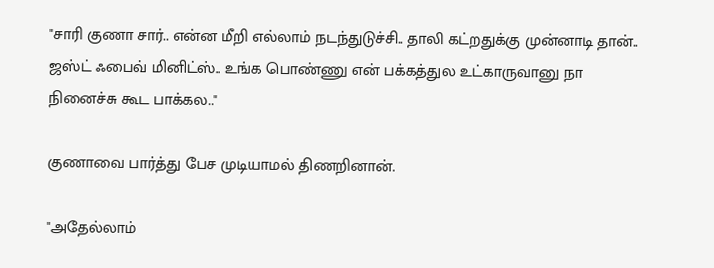"சாரி குணா சார்.. என்ன மீறி எல்லாம் நடந்துடுச்சி.. தாலி கட்றதுக்கு முன்னாடி தான்.. ஜஸ்ட் ஃபைவ் மினிட்ஸ்.. உங்க பொண்ணு என் பக்கத்துல உட்காருவானு நா நினைச்சு கூட பாக்கல.."

குணாவை பார்த்து பேச முடியாமல் திணறினான்.

"அதேல்லாம்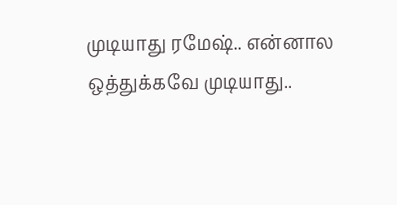முடியாது ரமேஷ்.. என்னால ஒத்துக்கவே முடியாது..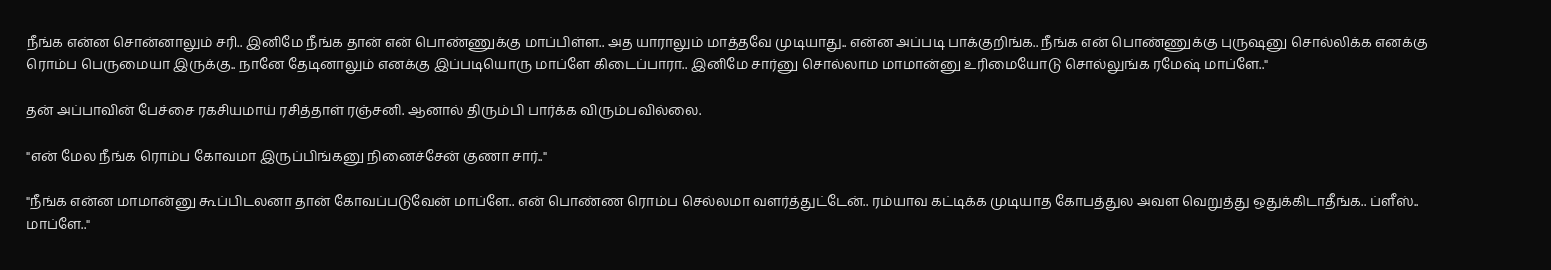நீங்க என்ன சொன்னாலும் சரி.. இனிமே நீங்க தான் என் பொண்ணுக்கு மாப்பிள்ள.. அத யாராலும் மாத்தவே முடியாது.. என்ன அப்படி பாக்குறிங்க.. நீங்க என் பொண்ணுக்கு புருஷனு சொல்லிக்க எனக்கு ரொம்ப பெருமையா இருக்கு.. நானே தேடினாலும் எனக்கு இப்படியொரு மாப்ளே கிடைப்பாரா.. இனிமே சார்னு சொல்லாம மாமான்னு உரிமையோடு சொல்லுங்க ரமேஷ் மாப்ளே.."

தன் அப்பாவின் பேச்சை ரகசியமாய் ரசித்தாள் ரஞ்சனி. ஆனால் திரும்பி பார்க்க விரும்பவில்லை.

"என் மேல நீங்க ரொம்ப கோவமா இருப்பிங்கனு நினைச்சேன் குணா சார்.."

"நீங்க என்ன மாமான்னு கூப்பிடலனா தான் கோவப்படுவேன் மாப்ளே.. என் பொண்ண ரொம்ப செல்லமா வளர்த்துட்டேன்.. ரம்யாவ கட்டிக்க முடியாத கோபத்துல அவள வெறுத்து ஒதுக்கிடாதீங்க.. ப்ளீஸ்.. மாப்ளே.."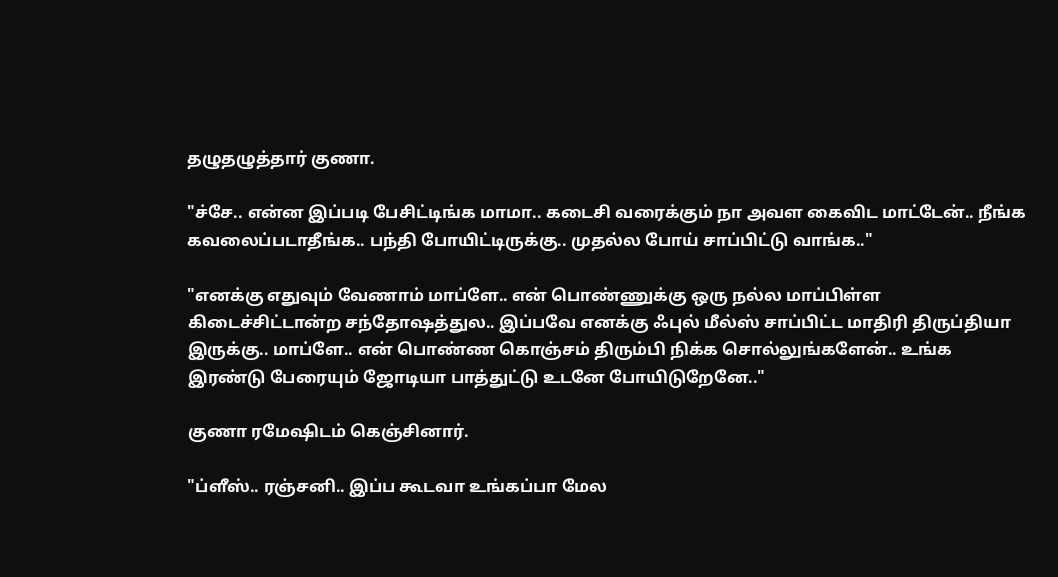தழுதழுத்தார் குணா.

"ச்சே.. என்ன இப்படி பேசிட்டிங்க மாமா.. கடைசி வரைக்கும் நா அவள கைவிட மாட்டேன்.. நீங்க கவலைப்படாதீங்க.. பந்தி போயிட்டிருக்கு.. முதல்ல போய் சாப்பிட்டு வாங்க.."

"எனக்கு எதுவும் வேணாம் மாப்ளே.. என் பொண்ணுக்கு ஒரு நல்ல மாப்பிள்ள கிடைச்சிட்டான்ற சந்தோஷத்துல.. இப்பவே எனக்கு ஃபுல் மீல்ஸ் சாப்பிட்ட மாதிரி திருப்தியா இருக்கு.. மாப்ளே.. என் பொண்ண கொஞ்சம் திரும்பி நிக்க சொல்லுங்களேன்.. உங்க இரண்டு பேரையும் ஜோடியா பாத்துட்டு உடனே போயிடுறேனே.."

குணா ரமேஷிடம் கெஞ்சினார்.

"ப்ளீஸ்.. ரஞ்சனி.. இப்ப கூடவா உங்கப்பா மேல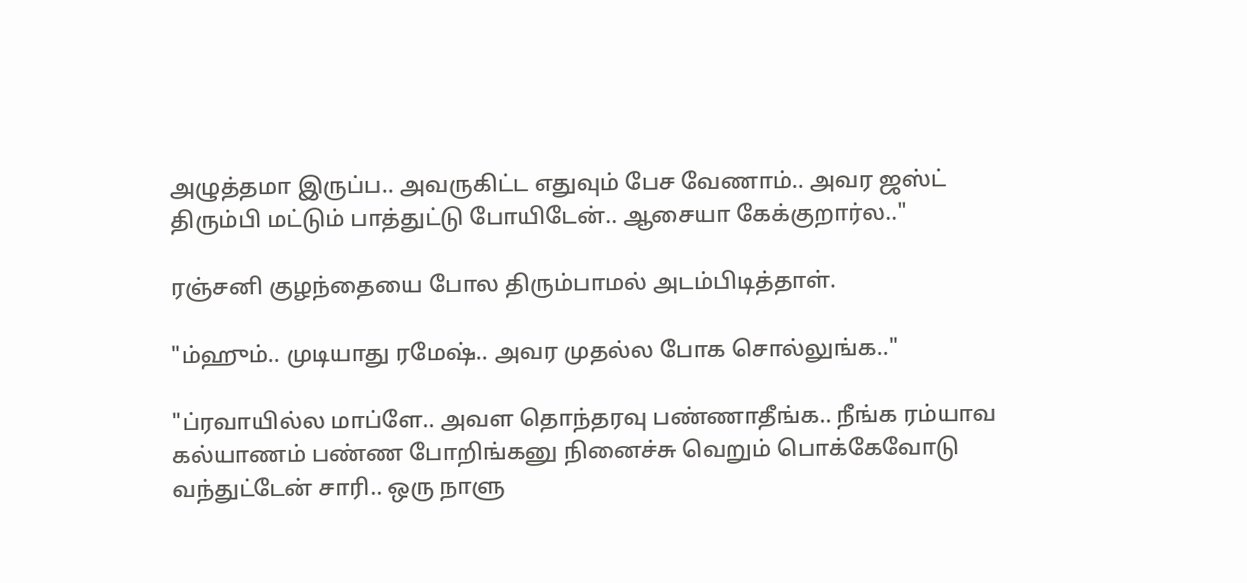அழுத்தமா இருப்ப.. அவருகிட்ட எதுவும் பேச வேணாம்.. அவர ஜஸ்ட் திரும்பி மட்டும் பாத்துட்டு போயிடேன்.. ஆசையா கேக்குறார்ல.."

ரஞ்சனி குழந்தையை போல திரும்பாமல் அடம்பிடித்தாள்.

"ம்ஹும்.. முடியாது ரமேஷ்.. அவர முதல்ல போக சொல்லுங்க.."

"ப்ரவாயில்ல மாப்ளே.. அவள தொந்தரவு பண்ணாதீங்க.. நீங்க ரம்யாவ கல்யாணம் பண்ண போறிங்கனு நினைச்சு வெறும் பொக்கேவோடு வந்துட்டேன் சாரி.. ஒரு நாளு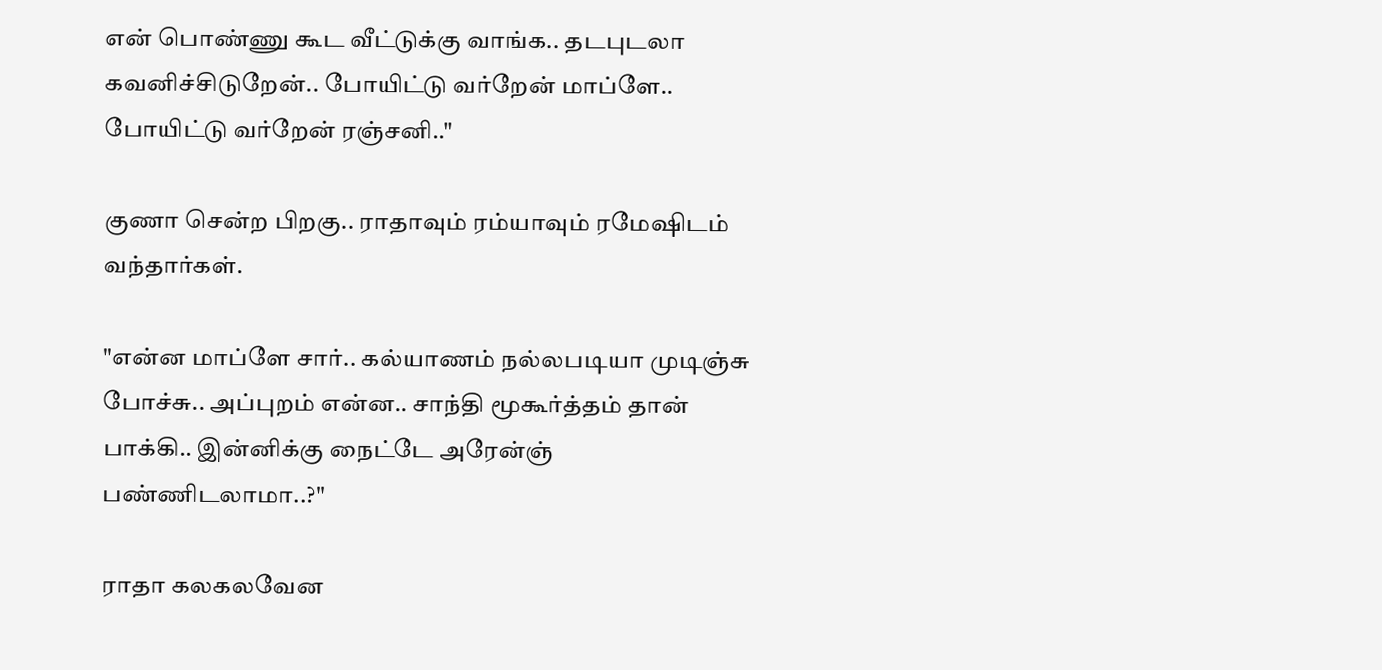என் பொண்ணு கூட வீட்டுக்கு வாங்க.. தடபுடலா கவனிச்சிடுறேன்.. போயிட்டு வர்றேன் மாப்ளே.. போயிட்டு வர்றேன் ரஞ்சனி.."

குணா சென்ற பிறகு.. ராதாவும் ரம்யாவும் ரமேஷிடம் வந்தார்கள்.

"என்ன மாப்ளே சார்.. கல்யாணம் நல்லபடியா முடிஞ்சு போச்சு.. அப்புறம் என்ன.. சாந்தி மூகூர்த்தம் தான் பாக்கி.. இன்னிக்கு நைட்டே அரேன்ஞ் பண்ணிடலாமா..?"

ராதா கலகலவேன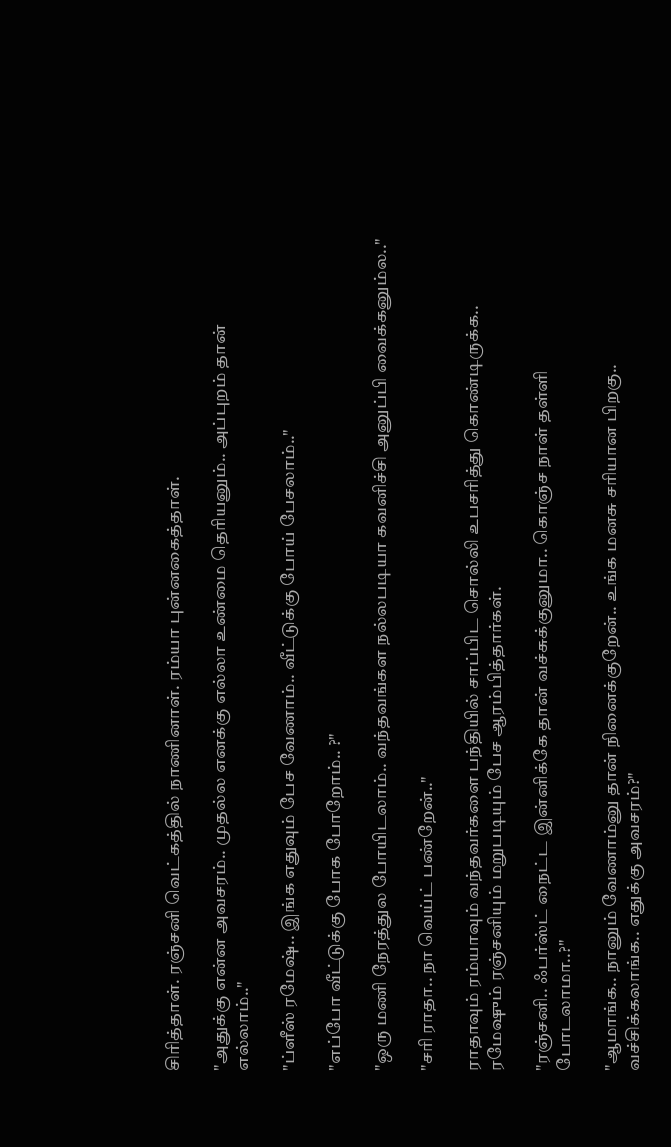சிரித்தாள். ரஞ்சனி வெட்கத்தில் நாணினாள். ரம்யா புன்னகைத்தாள்.

"அதுக்கு என்ன அவசரம்.. முதல்ல எனக்கு எல்லா உண்மை தெரியனும்.. அப்புறம் தான் எல்லாம்.."

"ப்ளீஸ் ரமேஷ்.. இங்க எதுவும் பேச வேணாம்.. வீட்டுக்கு போய் பேசலாம்.."

"எப்போ வீட்டுக்கு போக போறோம்.. ?"

"ஒரு மணி நேரத்துல போயிடலாம்.. வந்தவங்கள நல்லபடியா கவனிச்சி அனுப்பி வைக்கனும்ல.."

"சரி ராதா.. நா வெய்ட் பண்றேன்.."

ராதாவும் ரம்யாவும் வந்தவர்களை பந்தியில் சாப்பிட சொல்லி உபசரித்து கொண்டிருக்க.. ரமேஷும் ரஞ்சனியும் மறுபடியும் பேச ஆரம்பித்தார்கள்.

"ரஞ்சனி.. ஃபர்ஸ்ட் நைட்ட இன்னிக்கே தான் வச்சுக்குனுமா.. கொஞ்ச நாள் தள்ளி போடலாமா..?"

"ஆமாங்க.. நானும் வேணாம்னு தான் நினைக்குறேன்.. உங்க மனசு சரியான பிறகு.. வச்சிக்கலாங்க.. எதுக்கு அவசரம்?"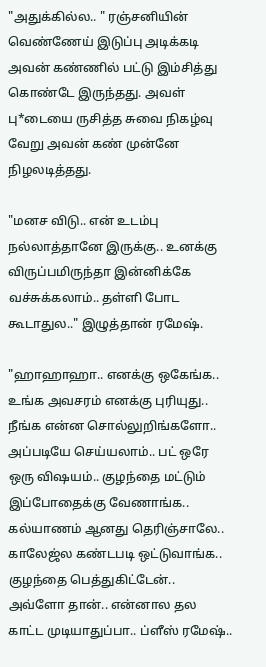"அதுக்கில்ல.. " ரஞ்சனியின் வெண்ணேய் இடுப்பு அடிக்கடி அவன் கண்ணில் பட்டு இம்சித்து கொண்டே இருந்தது. அவள் பு*டையை ருசித்த சுவை நிகழ்வு வேறு அவன் கண் முன்னே நிழலடித்தது.

"மனச விடு.. என் உடம்பு நல்லாத்தானே இருக்கு.. உனக்கு விருப்பமிருந்தா இன்னிக்கே வச்சுக்கலாம்.. தள்ளி போட கூடாதுல.." இழுத்தான் ரமேஷ்.

"ஹாஹாஹா.. எனக்கு ஒகேங்க.. உங்க அவசரம் எனக்கு புரியுது.. நீங்க என்ன சொல்லுறிங்களோ.. அப்படியே செய்யலாம்.. பட் ஒரே ஒரு விஷயம்.. குழந்தை மட்டும் இப்போதைக்கு வேணாங்க.. கல்யாணம் ஆனது தெரிஞ்சாலே.. காலேஜ்ல கண்டபடி ஒட்டுவாங்க.. குழந்தை பெத்துகிட்டேன்.. அவ்ளோ தான்.. என்னால தல காட்ட முடியாதுப்பா.. ப்ளீஸ் ரமேஷ்..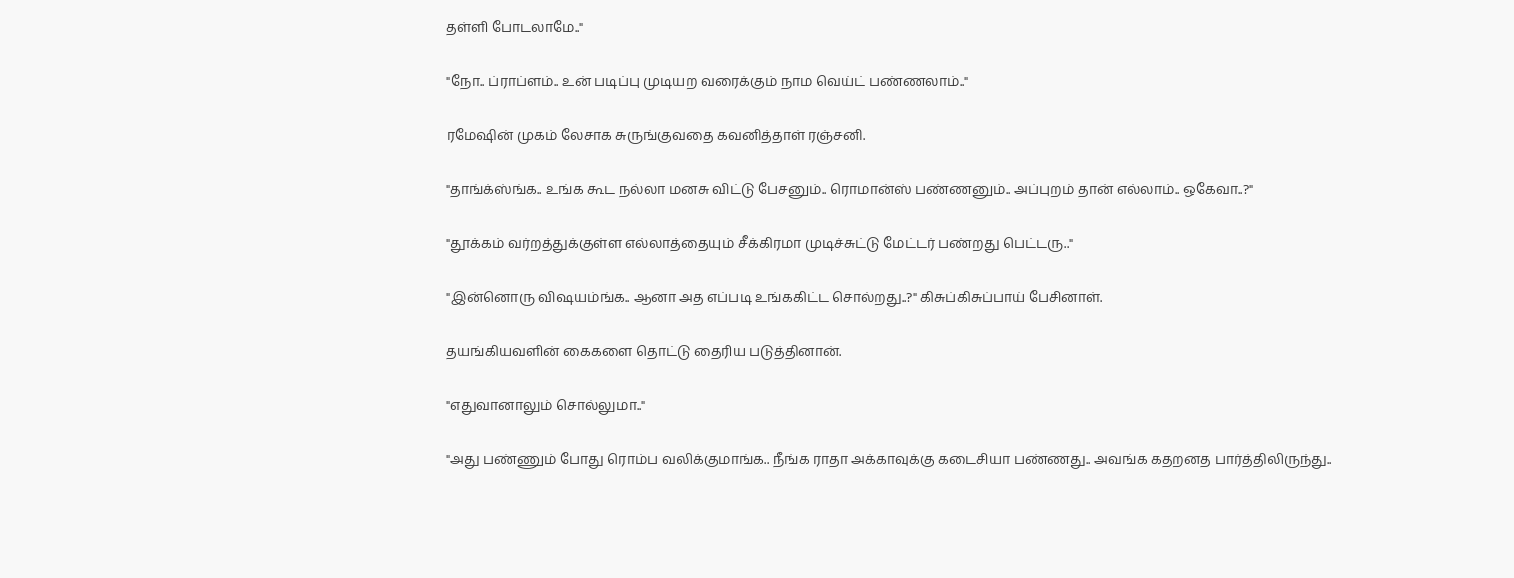தள்ளி போடலாமே.."

"நோ.. ப்ராப்ளம்.. உன் படிப்பு முடியற வரைக்கும் நாம வெய்ட் பண்ணலாம்.."

ரமேஷின் முகம் லேசாக சுருங்குவதை கவனித்தாள் ரஞ்சனி.

"தாங்க்ஸ்ங்க.. உங்க கூட நல்லா மனசு விட்டு பேசனும்.. ரொமான்ஸ் பண்ணனும்.. அப்புறம் தான் எல்லாம்.. ஒகேவா..?"

"தூக்கம் வர்றத்துக்குள்ள எல்லாத்தையும் சீக்கிரமா முடிச்சுட்டு மேட்டர் பண்றது பெட்டரு.."

"இன்னொரு விஷயம்ங்க.. ஆனா அத எப்படி உங்ககிட்ட சொல்றது..?" கிசுப்கிசுப்பாய் பேசினாள்.

தயங்கியவளின் கைகளை தொட்டு தைரிய படுத்தினான்.

"எதுவானாலும் சொல்லுமா.."

"அது பண்ணும் போது ரொம்ப வலிக்குமாங்க.. நீங்க ராதா அக்காவுக்கு கடைசியா பண்ணது.. அவங்க கதறனத பார்த்திலிருந்து..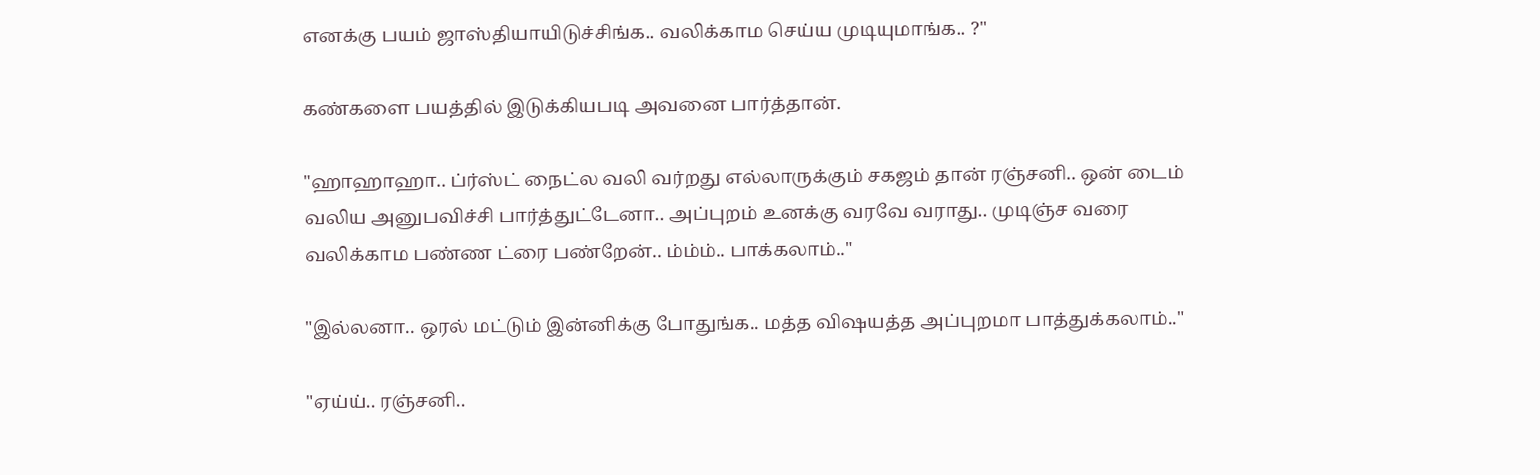எனக்கு பயம் ஜாஸ்தியாயிடுச்சிங்க.. வலிக்காம செய்ய முடியுமாங்க.. ?"

கண்களை பயத்தில் இடுக்கியபடி அவனை பார்த்தான்.

"ஹாஹாஹா.. ப்ர்ஸ்ட் நைட்ல வலி வர்றது எல்லாருக்கும் சகஜம் தான் ரஞ்சனி.. ஒன் டைம் வலிய அனுபவிச்சி பார்த்துட்டேனா.. அப்புறம் உனக்கு வரவே வராது.. முடிஞ்ச வரை வலிக்காம பண்ண ட்ரை பண்றேன்.. ம்ம்ம்.. பாக்கலாம்.."

"இல்லனா.. ஒரல் மட்டும் இன்னிக்கு போதுங்க.. மத்த விஷயத்த அப்புறமா பாத்துக்கலாம்.."

"ஏய்ய்.. ரஞ்சனி..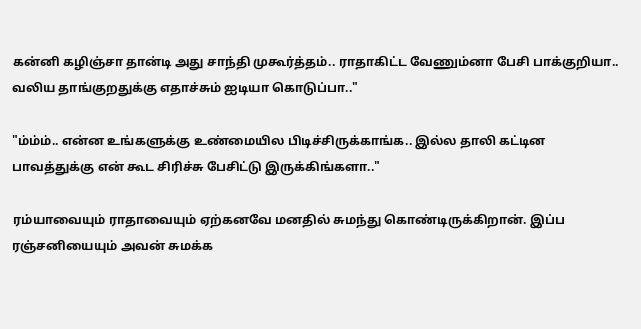கன்னி கழிஞ்சா தான்டி அது சாந்தி முகூர்த்தம்.. ராதாகிட்ட வேணும்னா பேசி பாக்குறியா.. வலிய தாங்குறதுக்கு எதாச்சும் ஐடியா கொடுப்பா.."

"ம்ம்ம்.. என்ன உங்களுக்கு உண்மையில பிடிச்சிருக்காங்க.. இல்ல தாலி கட்டின பாவத்துக்கு என் கூட சிரிச்சு பேசிட்டு இருக்கிங்களா.."

ரம்யாவையும் ராதாவையும் ஏற்கனவே மனதில் சுமந்து கொண்டிருக்கிறான். இப்ப ரஞ்சனியையும் அவன் சுமக்க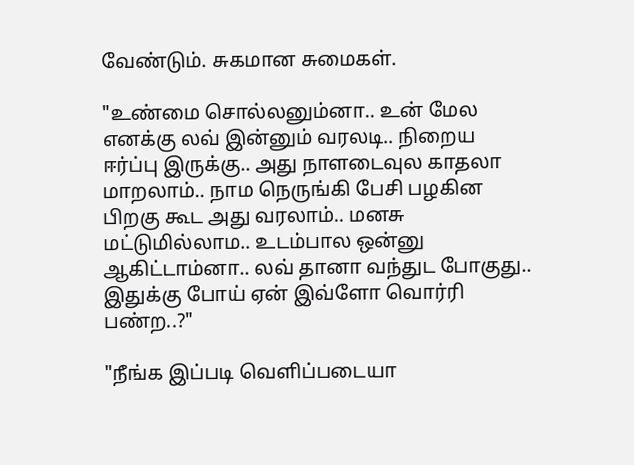வேண்டும். சுகமான சுமைகள்.

"உண்மை சொல்லனும்னா.. உன் மேல எனக்கு லவ் இன்னும் வரலடி.. நிறைய ஈர்ப்பு இருக்கு.. அது நாளடைவுல காதலா மாறலாம்.. நாம நெருங்கி பேசி பழகின பிறகு கூட அது வரலாம்.. மனசு மட்டுமில்லாம.. உடம்பால ஒன்னு ஆகிட்டாம்னா.. லவ் தானா வந்துட போகுது.. இதுக்கு போய் ஏன் இவ்ளோ வொர்ரி பண்ற..?"

"நீங்க இப்படி வெளிப்படையா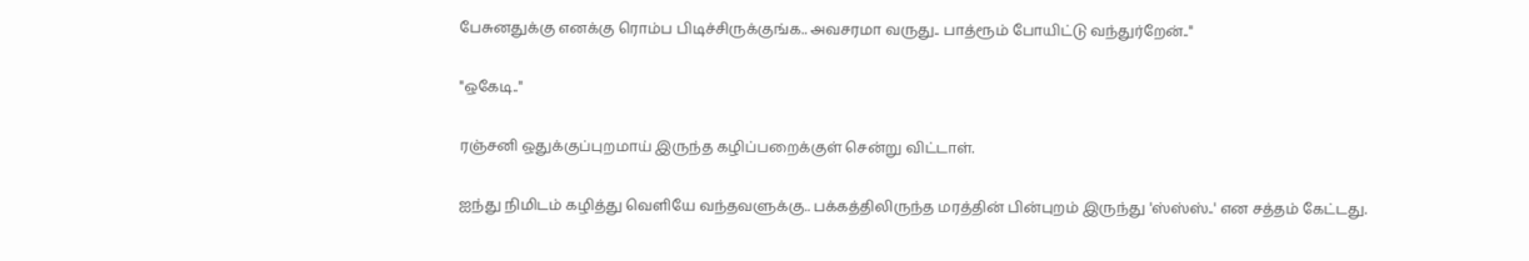பேசுனதுக்கு எனக்கு ரொம்ப பிடிச்சிருக்குங்க.. அவசரமா வருது.. பாத்ரூம் போயிட்டு வந்துர்றேன்.."

"ஒகேடி.."

ரஞ்சனி ஒதுக்குப்புறமாய் இருந்த கழிப்பறைக்குள் சென்று விட்டாள்.

ஐந்து நிமிடம் கழித்து வெளியே வந்தவளுக்கு.. பக்கத்திலிருந்த மரத்தின் பின்புறம் இருந்து 'ஸ்ஸ்ஸ்..' என சத்தம் கேட்டது.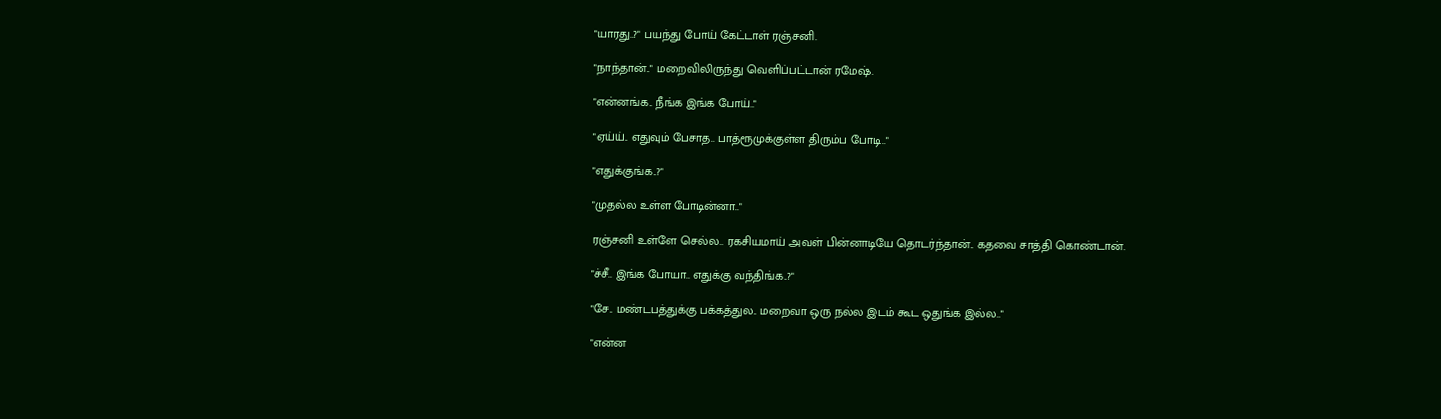"யாரது..?" பயந்து போய் கேட்டாள் ரஞ்சனி.

"நாந்தான்.." மறைவிலிருந்து வெளிப்பட்டான் ரமேஷ்.

"என்னங்க.. நீங்க இங்க போய்.."

"ஏய்ய்.. எதுவும் பேசாத.. பாத்ரூமுக்குள்ள திரும்ப போடி.."

"எதுக்குங்க..?"

"முதல்ல உள்ள போடின்னா.."

ரஞ்சனி உள்ளே செல்ல.. ரகசியமாய் அவள் பின்னாடியே தொடர்ந்தான்.. கதவை சாத்தி கொண்டான்.

"ச்சீ.. இங்க போயா.. எதுக்கு வந்திங்க..?"

"சே.. மண்டபத்துக்கு பக்கத்துல.. மறைவா ஒரு நல்ல இடம் கூட ஒதுங்க இல்ல.."

"என்ன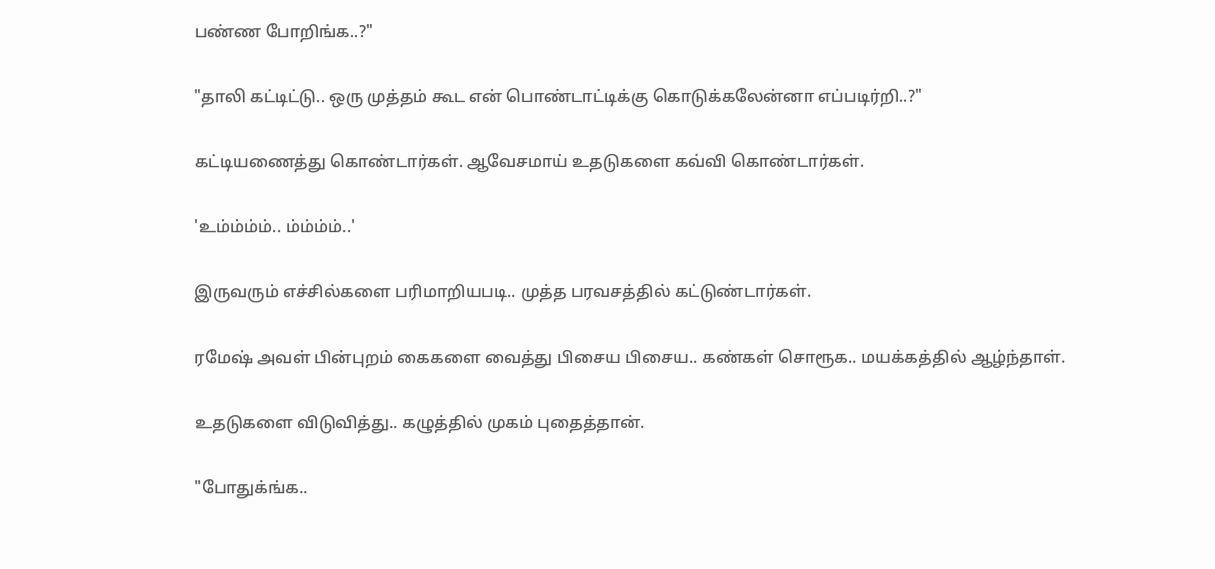பண்ண போறிங்க..?"

"தாலி கட்டிட்டு.. ஒரு முத்தம் கூட என் பொண்டாட்டிக்கு கொடுக்கலேன்னா எப்படிர்றி..?"

கட்டியணைத்து கொண்டார்கள். ஆவேசமாய் உதடுகளை கவ்வி கொண்டார்கள்.

'உம்ம்ம்ம்.. ம்ம்ம்ம்..'

இருவரும் எச்சில்களை பரிமாறியபடி.. முத்த பரவசத்தில் கட்டுண்டார்கள்.

ரமேஷ் அவள் பின்புறம் கைகளை வைத்து பிசைய பிசைய.. கண்கள் சொரூக.. மயக்கத்தில் ஆழ்ந்தாள்.

உதடுகளை விடுவித்து.. கழுத்தில் முகம் புதைத்தான்.

"போதுக்ங்க..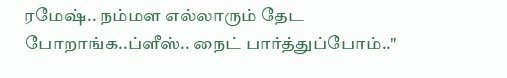ரமேஷ்.. நம்மள எல்லாரும் தேட போறாங்க..ப்ளீஸ்.. நைட் பார்த்துப்போம்.."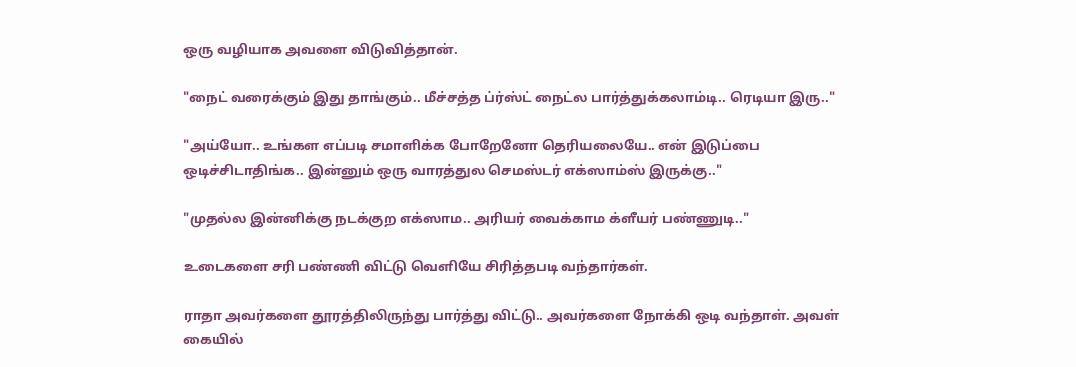ஒரு வழியாக அவளை விடுவித்தான்.

"நைட் வரைக்கும் இது தாங்கும்.. மீச்சத்த ப்ர்ஸ்ட் நைட்ல பார்த்துக்கலாம்டி.. ரெடியா இரு.."

"அய்யோ.. உங்கள எப்படி சமாளிக்க போறேனோ தெரியலையே.. என் இடுப்பை ஒடிச்சிடாதிங்க.. இன்னும் ஒரு வாரத்துல செமஸ்டர் எக்ஸாம்ஸ் இருக்கு.."

"முதல்ல இன்னிக்கு நடக்குற எக்ஸாம.. அரியர் வைக்காம க்ளீயர் பண்ணுடி.."

உடைகளை சரி பண்ணி விட்டு வெளியே சிரித்தபடி வந்தார்கள்.

ராதா அவர்களை தூரத்திலிருந்து பார்த்து விட்டு.. அவர்களை நோக்கி ஒடி வந்தாள். அவள் கையில்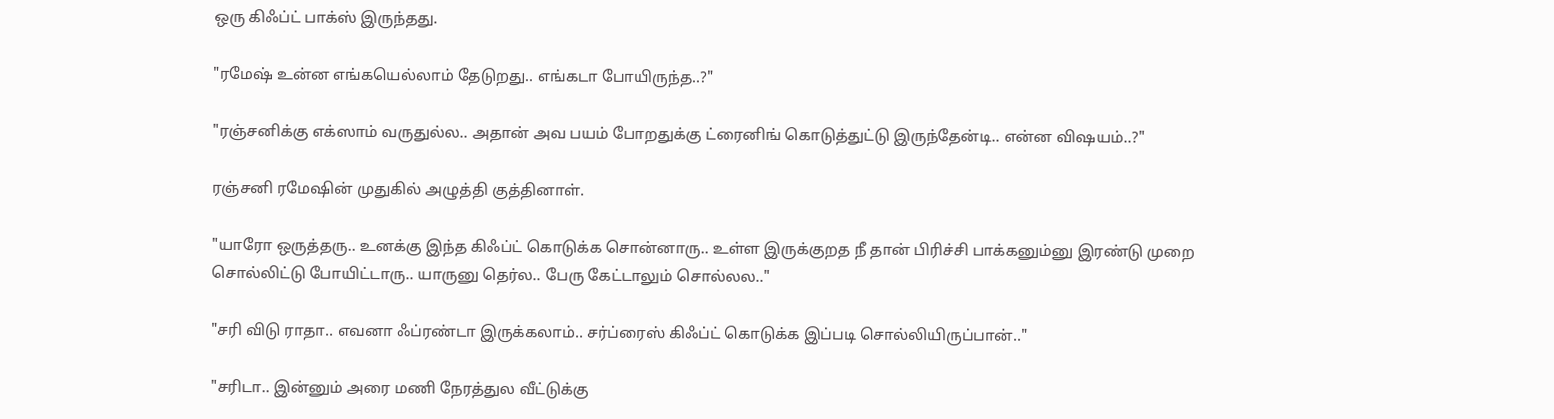ஒரு கிஃப்ட் பாக்ஸ் இருந்தது.

"ரமேஷ் உன்ன எங்கயெல்லாம் தேடுறது.. எங்கடா போயிருந்த..?"

"ரஞ்சனிக்கு எக்ஸாம் வருதுல்ல.. அதான் அவ பயம் போறதுக்கு ட்ரைனிங் கொடுத்துட்டு இருந்தேன்டி.. என்ன விஷயம்..?"

ரஞ்சனி ரமேஷின் முதுகில் அழுத்தி குத்தினாள்.

"யாரோ ஒருத்தரு.. உனக்கு இந்த கிஃப்ட் கொடுக்க சொன்னாரு.. உள்ள இருக்குறத நீ தான் பிரிச்சி பாக்கனும்னு இரண்டு முறை சொல்லிட்டு போயிட்டாரு.. யாருனு தெர்ல.. பேரு கேட்டாலும் சொல்லல.."

"சரி விடு ராதா.. எவனா ஃப்ரண்டா இருக்கலாம்.. சர்ப்ரைஸ் கிஃப்ட் கொடுக்க இப்படி சொல்லியிருப்பான்.."

"சரிடா.. இன்னும் அரை மணி நேரத்துல வீட்டுக்கு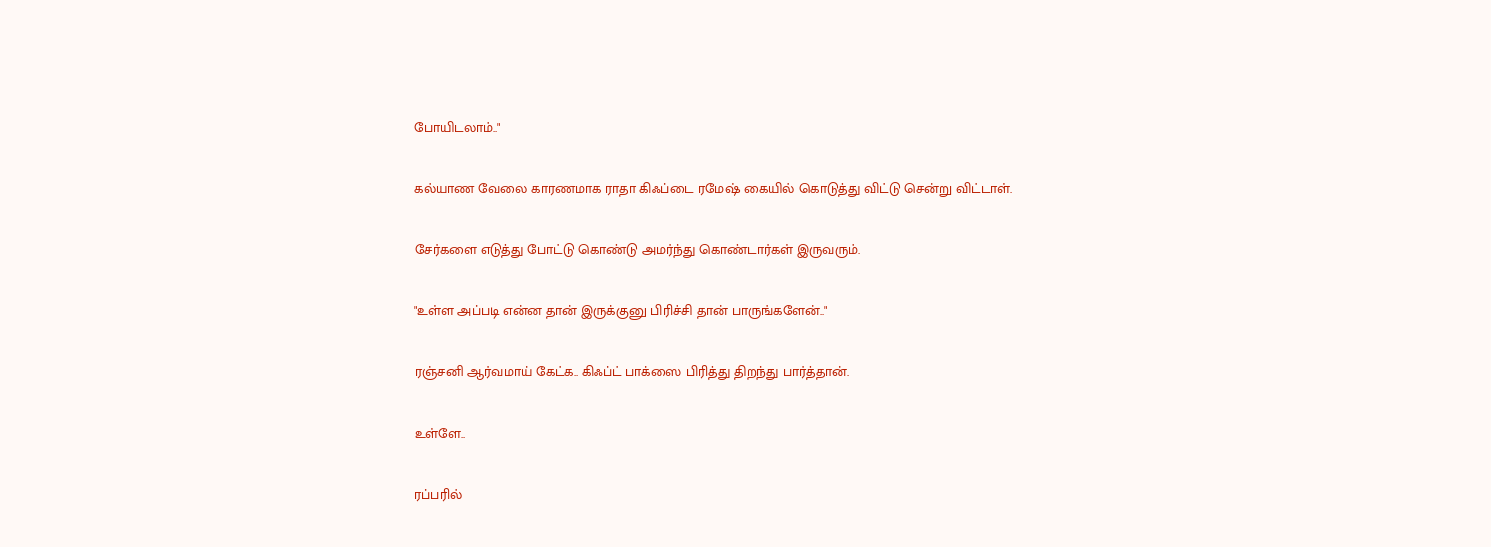போயிடலாம்.."

கல்யாண வேலை காரணமாக ராதா கிஃப்டை ரமேஷ் கையில் கொடுத்து விட்டு சென்று விட்டாள்.

சேர்களை எடுத்து போட்டு கொண்டு அமர்ந்து கொண்டார்கள் இருவரும்.

"உள்ள அப்படி என்ன தான் இருக்குனு பிரிச்சி தான் பாருங்களேன்.."

ரஞ்சனி ஆர்வமாய் கேட்க.. கிஃப்ட் பாக்ஸை பிரித்து திறந்து பார்த்தான்.

உள்ளே..

ரப்பரில்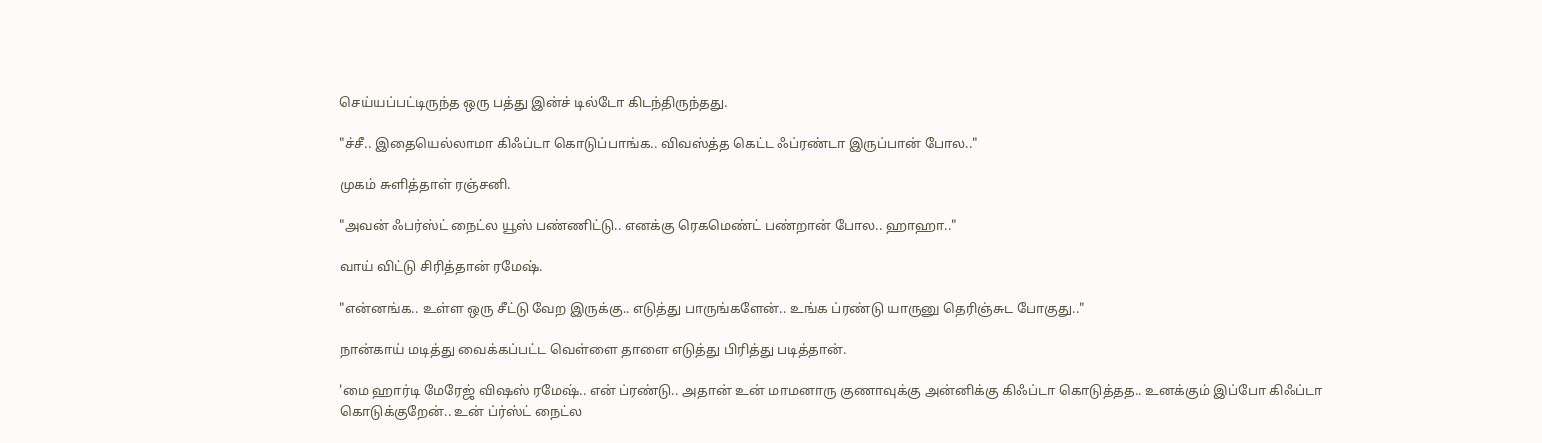செய்யப்பட்டிருந்த ஒரு பத்து இன்ச் டில்டோ கிடந்திருந்தது.

"ச்சீ.. இதையெல்லாமா கிஃப்டா கொடுப்பாங்க.. விவஸ்த்த கெட்ட ஃப்ரண்டா இருப்பான் போல.."

முகம் சுளித்தாள் ரஞ்சனி.

"அவன் ஃபர்ஸ்ட் நைட்ல யூஸ் பண்ணிட்டு.. எனக்கு ரெகமெண்ட் பண்றான் போல.. ஹாஹா.."

வாய் விட்டு சிரித்தான் ரமேஷ்.

"என்னங்க.. உள்ள ஒரு சீட்டு வேற இருக்கு.. எடுத்து பாருங்களேன்.. உங்க ப்ரண்டு யாருனு தெரிஞ்சுட போகுது.."

நான்காய் மடித்து வைக்கப்பட்ட வெள்ளை தாளை எடுத்து பிரித்து படித்தான்.

'மை ஹார்டி மேரேஜ் விஷஸ் ரமேஷ்.. என் ப்ரண்டு.. அதான் உன் மாமனாரு குணாவுக்கு அன்னிக்கு கிஃப்டா கொடுத்தத.. உனக்கும் இப்போ கிஃப்டா கொடுக்குறேன்.. உன் ப்ர்ஸ்ட் நைட்ல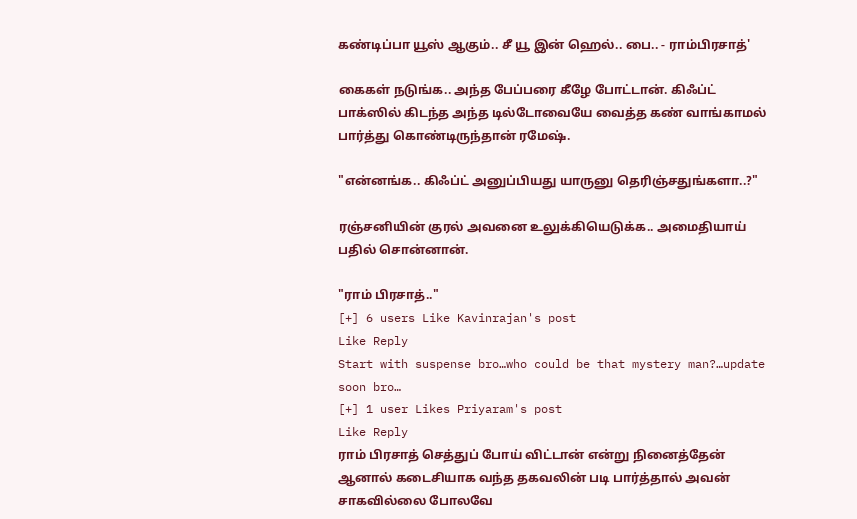கண்டிப்பா யூஸ் ஆகும்.. சீ யூ இன் ஹெல்.. பை.. - ராம்பிரசாத்'

கைகள் நடுங்க.. அந்த பேப்பரை கீழே போட்டான். கிஃப்ட் பாக்ஸில் கிடந்த அந்த டில்டோவையே வைத்த கண் வாங்காமல் பார்த்து கொண்டிருந்தான் ரமேஷ்.

"என்னங்க.. கிஃப்ட் அனுப்பியது யாருனு தெரிஞ்சதுங்களா..?"

ரஞ்சனியின் குரல் அவனை உலுக்கியெடுக்க.. அமைதியாய் பதில் சொன்னான்.

"ராம் பிரசாத்.."
[+] 6 users Like Kavinrajan's post
Like Reply
Start with suspense bro…who could be that mystery man?…update soon bro…
[+] 1 user Likes Priyaram's post
Like Reply
ராம் பிரசாத் செத்துப் போய் விட்டான் என்று நினைத்தேன் ஆனால் கடைசியாக வந்த தகவலின் படி பார்த்தால் அவன் சாகவில்லை போலவே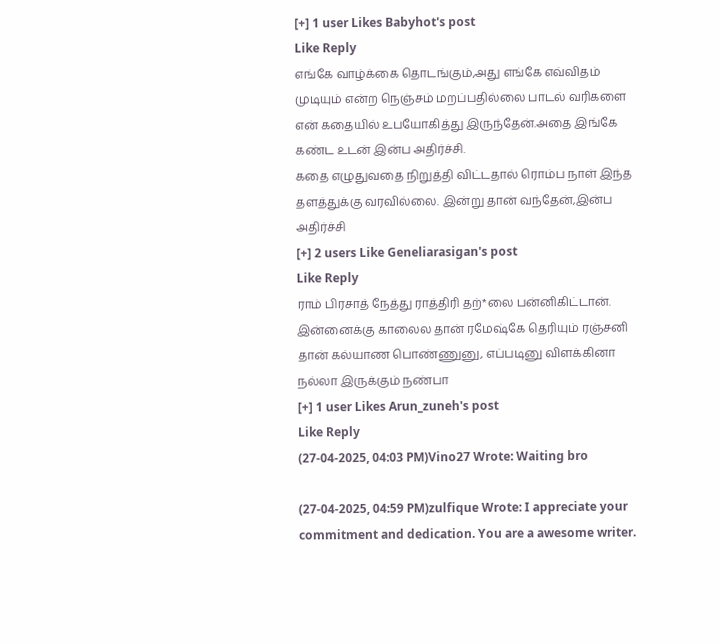[+] 1 user Likes Babyhot's post
Like Reply
எங்கே வாழ்க்கை தொடங்கும்,அது எங்கே எவ்விதம் முடியும் என்ற நெஞ்சம் மறப்பதில்லை பாடல் வரிகளை என் கதையில் உபயோகித்து இருந்தேன்.அதை இங்கே கண்ட உடன் இன்ப அதிர்ச்சி.
கதை எழுதுவதை நிறுத்தி விட்டதால் ரொம்ப நாள் இந்த தளத்துக்கு வரவில்லை. இன்று தான் வந்தேன்,இன்ப அதிர்ச்சி
[+] 2 users Like Geneliarasigan's post
Like Reply
ராம் பிரசாத் நேத்து ராத்திரி தற்*லை பன்னிகிட்டான். இன்னைக்கு காலைல தான் ரமேஷ்கே தெரியும் ரஞ்சனி தான் கல்யாண பொண்ணுனு, எப்படினு விளக்கினா நல்லா இருக்கும் நண்பா
[+] 1 user Likes Arun_zuneh's post
Like Reply
(27-04-2025, 04:03 PM)Vino27 Wrote: Waiting bro

(27-04-2025, 04:59 PM)zulfique Wrote: I appreciate your commitment and dedication. You are a awesome writer.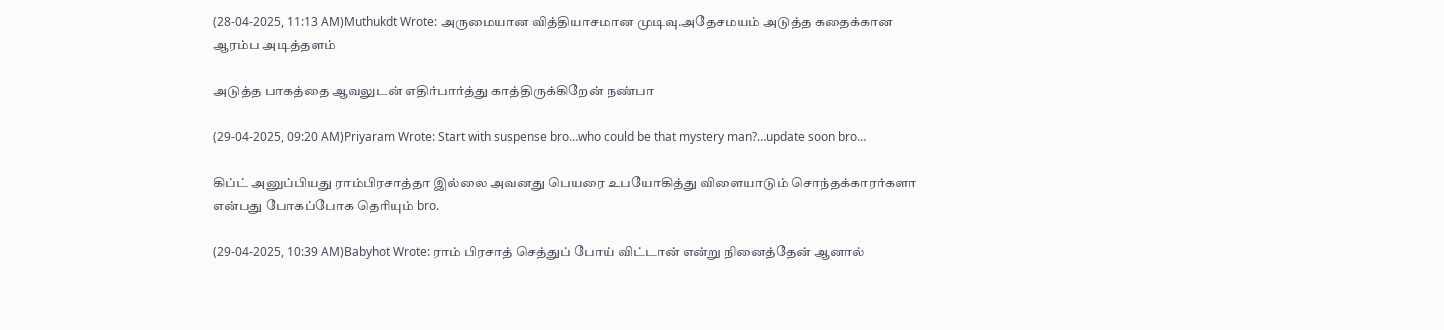(28-04-2025, 11:13 AM)Muthukdt Wrote: அருமையான வித்தியாசமான முடிவு.அதேசமயம் அடுத்த கதைக்கான ஆரம்ப அடித்தளம்

அடுத்த பாகத்தை ஆவலுடன் எதிர்பார்த்து காத்திருக்கிறேன் நண்பா

(29-04-2025, 09:20 AM)Priyaram Wrote: Start with suspense bro…who could be that mystery man?…update soon bro…

கிப்ட் அனுப்பியது ராம்பிரசாத்தா இல்லை அவனது பெயரை உபயோகித்து விளையாடும் சொந்தக்காரர்களா என்பது போகப்போக தெரியும் bro.

(29-04-2025, 10:39 AM)Babyhot Wrote: ராம் பிரசாத் செத்துப் போய் விட்டான் என்று நினைத்தேன் ஆனால்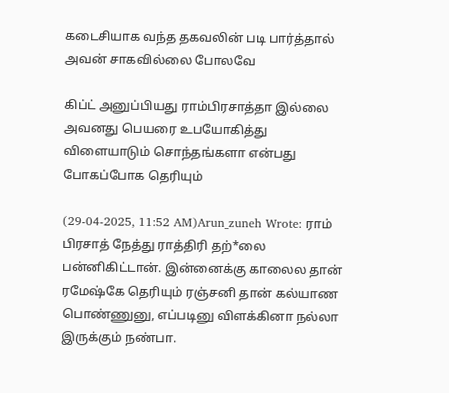கடைசியாக வந்த தகவலின் படி பார்த்தால் அவன் சாகவில்லை போலவே

கிப்ட் அனுப்பியது ராம்பிரசாத்தா இல்லை அவனது பெயரை உபயோகித்து விளையாடும் சொந்தங்களா என்பது போகப்போக தெரியும்

(29-04-2025, 11:52 AM)Arun_zuneh Wrote: ராம் பிரசாத் நேத்து ராத்திரி தற்*லை பன்னிகிட்டான். இன்னைக்கு காலைல தான் ரமேஷ்கே தெரியும் ரஞ்சனி தான் கல்யாண பொண்ணுனு, எப்படினு விளக்கினா நல்லா இருக்கும் நண்பா.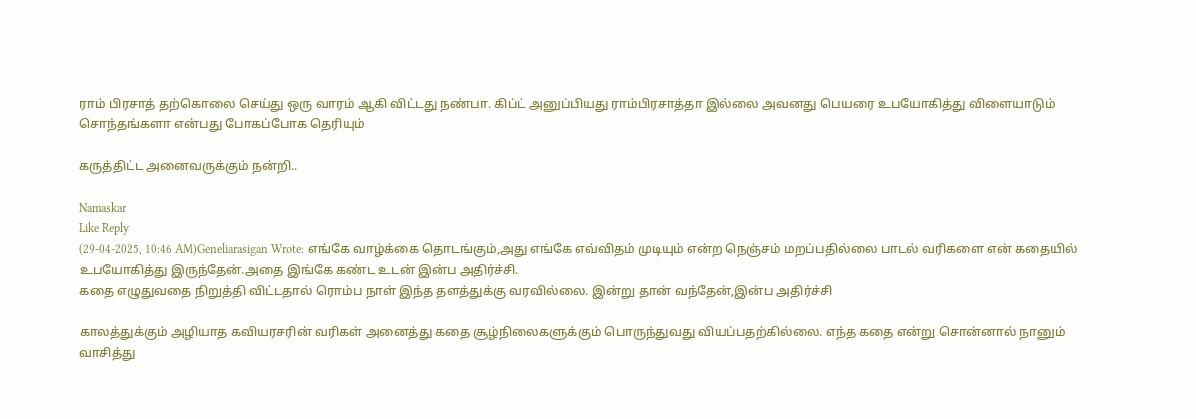ராம் பிரசாத் தற்கொலை செய்து ஒரு வாரம் ஆகி விட்டது நண்பா. கிப்ட் அனுப்பியது ராம்பிரசாத்தா இல்லை அவனது பெயரை உபயோகித்து விளையாடும் சொந்தங்களா என்பது போகப்போக தெரியும்

கருத்திட்ட அனைவருக்கும் நன்றி..

Namaskar
Like Reply
(29-04-2025, 10:46 AM)Geneliarasigan Wrote: எங்கே வாழ்க்கை தொடங்கும்,அது எங்கே எவ்விதம் முடியும் என்ற நெஞ்சம் மறப்பதில்லை பாடல் வரிகளை என் கதையில் உபயோகித்து இருந்தேன்.அதை இங்கே கண்ட உடன் இன்ப அதிர்ச்சி.
கதை எழுதுவதை நிறுத்தி விட்டதால் ரொம்ப நாள் இந்த தளத்துக்கு வரவில்லை. இன்று தான் வந்தேன்,இன்ப அதிர்ச்சி

காலத்துக்கும் அழியாத கவியரசரின் வரிகள் அனைத்து கதை சூழ்நிலைகளுக்கும் பொருந்துவது வியப்பதற்கில்லை. எந்த கதை என்று சொன்னால் நானும் வாசித்து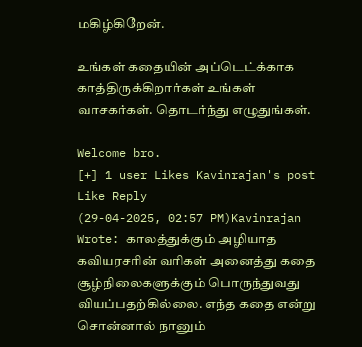மகிழ்கிறேன்.

உங்கள் கதையின் அப்டெட்க்காக காத்திருக்கிறார்கள் உங்கள் வாசகர்கள். தொடர்ந்து எழுதுங்கள்.

Welcome bro.
[+] 1 user Likes Kavinrajan's post
Like Reply
(29-04-2025, 02:57 PM)Kavinrajan Wrote: காலத்துக்கும் அழியாத கவியரசரின் வரிகள் அனைத்து கதை சூழ்நிலைகளுக்கும் பொருந்துவது வியப்பதற்கில்லை. எந்த கதை என்று சொன்னால் நானும்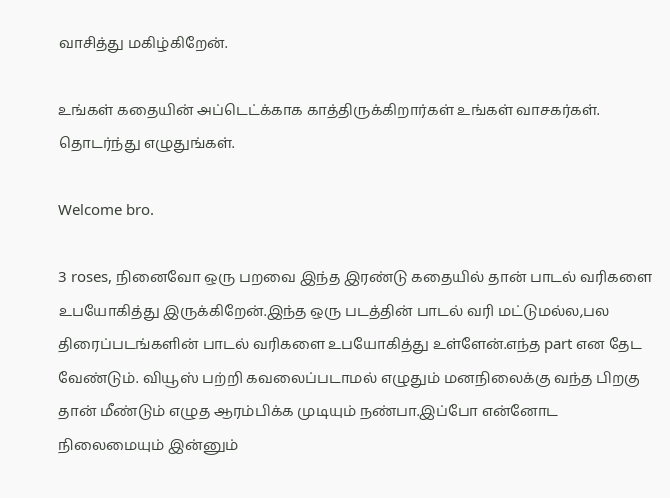வாசித்து மகிழ்கிறேன்.

உங்கள் கதையின் அப்டெட்க்காக காத்திருக்கிறார்கள் உங்கள் வாசகர்கள். தொடர்ந்து எழுதுங்கள்.

Welcome bro.

3 roses, நினைவோ ஒரு பறவை இந்த இரண்டு கதையில் தான் பாடல் வரிகளை உபயோகித்து இருக்கிறேன்.இந்த ஒரு படத்தின் பாடல் வரி மட்டுமல்ல,பல திரைப்படங்களின் பாடல் வரிகளை உபயோகித்து உள்ளேன்.எந்த part என தேட வேண்டும். வியூஸ் பற்றி கவலைப்படாமல் எழுதும் மனநிலைக்கு வந்த பிறகு தான் மீண்டும் எழுத ஆரம்பிக்க முடியும் நண்பா.இப்போ என்னோட நிலைமையும் இன்னும்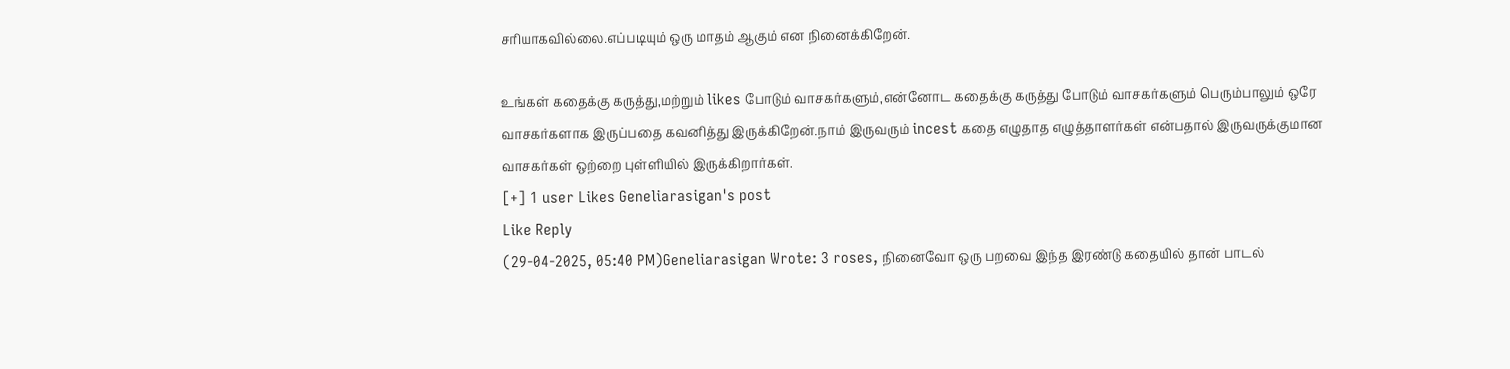சரியாகவில்லை.எப்படியும் ஒரு மாதம் ஆகும் என நினைக்கிறேன்.

உங்கள் கதைக்கு கருத்து,மற்றும் likes போடும் வாசகர்களும்,என்னோட கதைக்கு கருத்து போடும் வாசகர்களும் பெரும்பாலும் ஒரே வாசகர்களாக இருப்பதை கவனித்து இருக்கிறேன்.நாம் இருவரும் incest கதை எழுதாத எழுத்தாளர்கள் என்பதால் இருவருக்குமான வாசகர்கள் ஒற்றை புள்ளியில் இருக்கிறார்கள்.
[+] 1 user Likes Geneliarasigan's post
Like Reply
(29-04-2025, 05:40 PM)Geneliarasigan Wrote: 3 roses, நினைவோ ஒரு பறவை இந்த இரண்டு கதையில் தான் பாடல்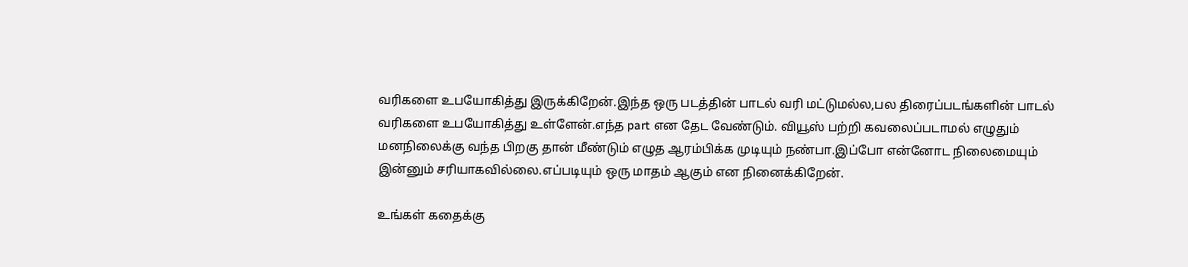வரிகளை உபயோகித்து இருக்கிறேன்.இந்த ஒரு படத்தின் பாடல் வரி மட்டுமல்ல,பல திரைப்படங்களின் பாடல் வரிகளை உபயோகித்து உள்ளேன்.எந்த part என தேட வேண்டும். வியூஸ் பற்றி கவலைப்படாமல் எழுதும் மனநிலைக்கு வந்த பிறகு தான் மீண்டும் எழுத ஆரம்பிக்க முடியும் நண்பா.இப்போ என்னோட நிலைமையும் இன்னும் சரியாகவில்லை.எப்படியும் ஒரு மாதம் ஆகும் என நினைக்கிறேன்.

உங்கள் கதைக்கு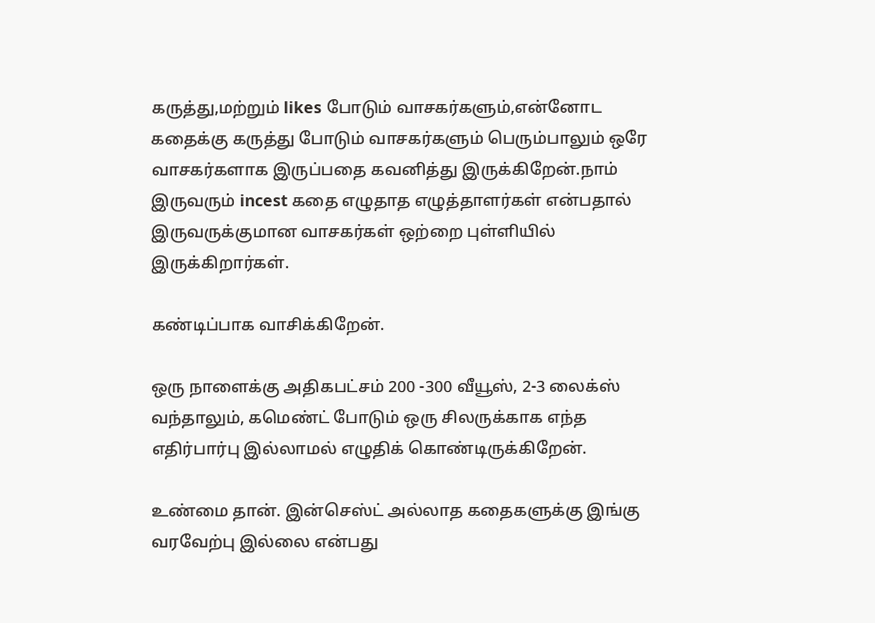கருத்து,மற்றும் likes போடும் வாசகர்களும்,என்னோட கதைக்கு கருத்து போடும் வாசகர்களும் பெரும்பாலும் ஒரே வாசகர்களாக இருப்பதை கவனித்து இருக்கிறேன்.நாம் இருவரும் incest கதை எழுதாத எழுத்தாளர்கள் என்பதால் இருவருக்குமான வாசகர்கள் ஒற்றை புள்ளியில் இருக்கிறார்கள்.

கண்டிப்பாக வாசிக்கிறேன்.

ஒரு நாளைக்கு அதிகபட்சம் 200 -300 வீயூஸ், 2-3 லைக்ஸ் வந்தாலும், கமெண்ட் போடும் ஒரு சிலருக்காக எந்த எதிர்பார்பு இல்லாமல் எழுதிக் கொண்டிருக்கிறேன்.

உண்மை தான். இன்செஸ்ட் அல்லாத கதைகளுக்கு இங்கு வரவேற்பு இல்லை என்பது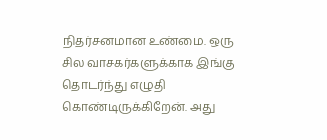நிதர்சனமான உண்மை. ஒரு சில வாசகர்களுக்காக இங்கு தொடர்ந்து எழுதி கொண்டிருக்கிறேன். அது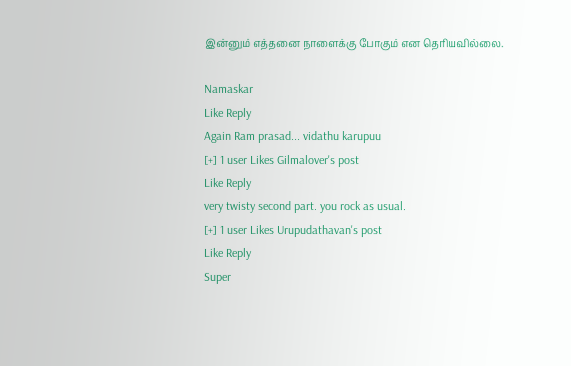இன்னும் எத்தனை நாளைக்கு போகும் என தெரியவில்லை.

Namaskar
Like Reply
Again Ram prasad... vidathu karupuu
[+] 1 user Likes Gilmalover's post
Like Reply
very twisty second part. you rock as usual.
[+] 1 user Likes Urupudathavan's post
Like Reply
Super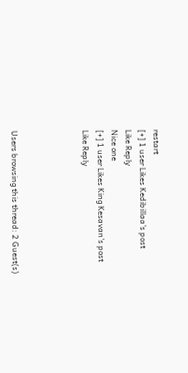restart
[+] 1 user Likes Kedibillaa's post
Like Reply
Nice one
[+] 1 user Likes King Kesavan's post
Like Reply




Users browsing this thread: 2 Guest(s)